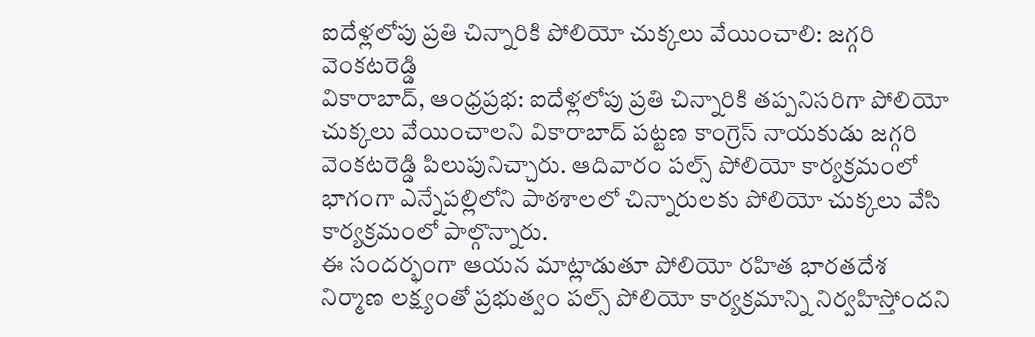ఐదేళ్లలోపు ప్రతి చిన్నారికి పోలియో చుక్కలు వేయించాలి: జగ్గరి వెంకటరెడ్డి
వికారాబాద్, ఆంధ్రప్రభ: ఐదేళ్లలోపు ప్రతి చిన్నారికి తప్పనిసరిగా పోలియో చుక్కలు వేయించాలని వికారాబాద్ పట్టణ కాంగ్రెస్ నాయకుడు జగ్గరి వెంకటరెడ్డి పిలుపునిచ్చారు. ఆదివారం పల్స్ పోలియో కార్యక్రమంలో భాగంగా ఎన్నేపల్లిలోని పాఠశాలలో చిన్నారులకు పోలియో చుక్కలు వేసి కార్యక్రమంలో పాల్గొన్నారు.
ఈ సందర్భంగా ఆయన మాట్లాడుతూ పోలియో రహిత భారతదేశ నిర్మాణ లక్ష్యంతో ప్రభుత్వం పల్స్ పోలియో కార్యక్రమాన్ని నిర్వహిస్తోందని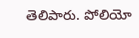తెలిపారు. పోలియో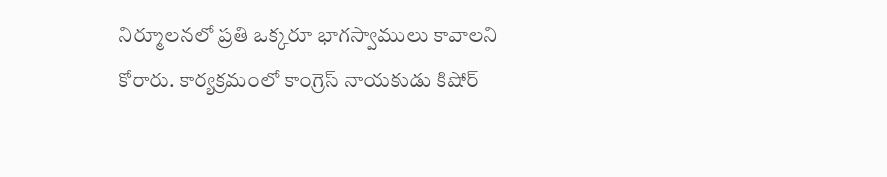నిర్మూలనలో ప్రతి ఒక్కరూ భాగస్వాములు కావాలని కోరారు. కార్యక్రమంలో కాంగ్రెస్ నాయకుడు కిషోర్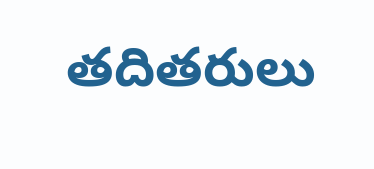తదితరులు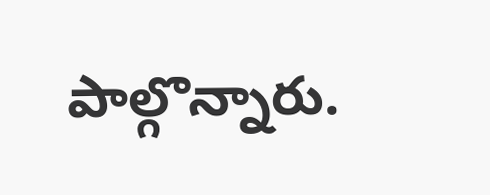పాల్గొన్నారు.